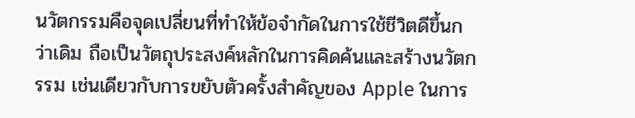นวัตกรรมคือจุดเปลี่ยนที่ทำให้ข้อจำกัดในการใช้ชีวิตดีขึ้นกว่าเดิม ถือเป็นวัตถุประสงค์หลักในการคิดค้นและสร้างนวัตกรรม เช่นเดียวกับการขยับตัวครั้งสำคัญของ Apple ในการ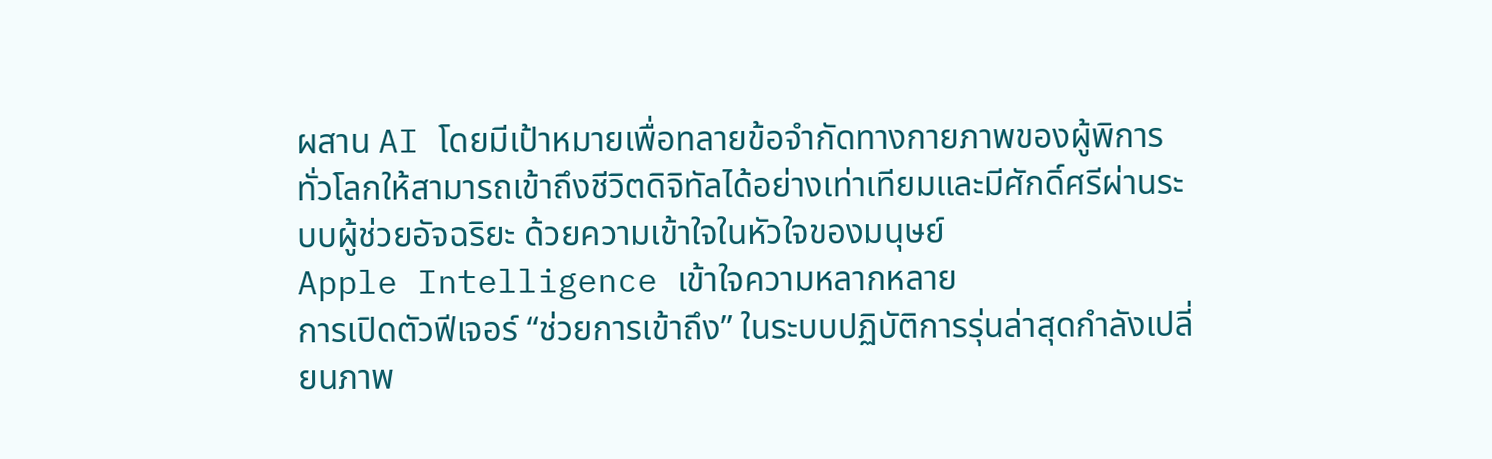ผสาน AI โดยมีเป้าหมายเพื่อทลายข้อจำกัดทางกายภาพของผู้พิการทั่วโลกให้สามารถเข้าถึงชีวิตดิจิทัลได้อย่างเท่าเทียมและมีศักดิ์ศรีผ่านระบบผู้ช่วยอัจฉริยะ ด้วยความเข้าใจในหัวใจของมนุษย์
Apple Intelligence เข้าใจความหลากหลาย
การเปิดตัวฟีเจอร์ “ช่วยการเข้าถึง” ในระบบปฏิบัติการรุ่นล่าสุดกำลังเปลี่ยนภาพ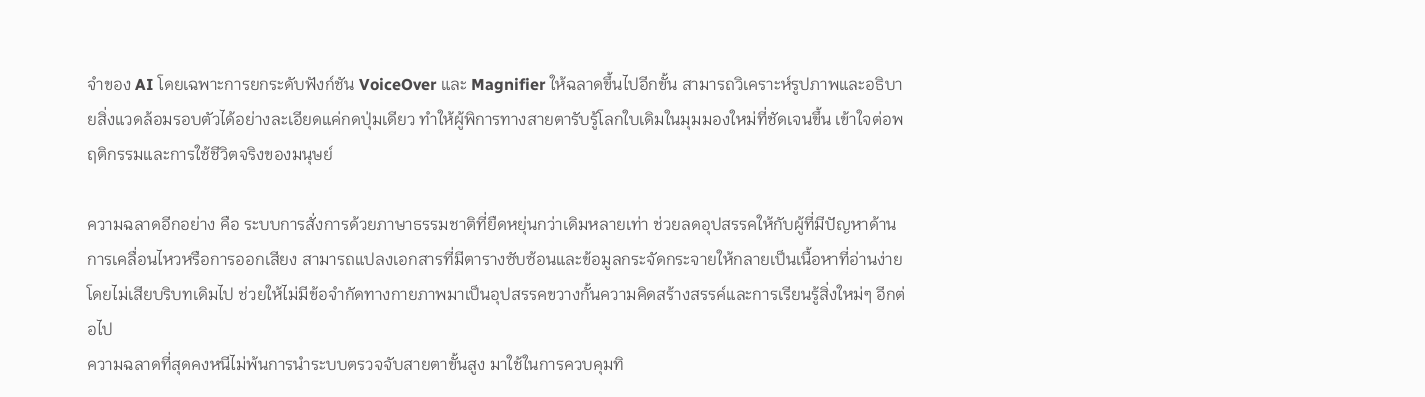จำของ AI โดยเฉพาะการยกระดับฟังก์ชัน VoiceOver และ Magnifier ให้ฉลาดขึ้นไปอีกขั้น สามารถวิเคราะห์รูปภาพและอธิบายสิ่งแวดล้อมรอบตัวได้อย่างละเอียดแค่กดปุ่มเดียว ทำให้ผู้พิการทางสายตารับรู้โลกใบเดิมในมุมมองใหม่ที่ชัดเจนขึ้น เข้าใจต่อพฤติกรรมและการใช้ชีวิตจริงของมนุษย์

ความฉลาดอีกอย่าง คือ ระบบการสั่งการด้วยภาษาธรรมชาติที่ยืดหยุ่นกว่าเดิมหลายเท่า ช่วยลดอุปสรรคให้กับผู้ที่มีปัญหาด้านการเคลื่อนไหวหรือการออกเสียง สามารถแปลงเอกสารที่มีตารางซับซ้อนและข้อมูลกระจัดกระจายให้กลายเป็นเนื้อหาที่อ่านง่าย โดยไม่เสียบริบทเดิมไป ช่วยให้ไม่มีข้อจำกัดทางกายภาพมาเป็นอุปสรรคขวางกั้นความคิดสร้างสรรค์และการเรียนรู้สิ่งใหม่ๆ อีกต่อไป
ความฉลาดที่สุดคงหนีไม่พ้นการนำระบบตรวจจับสายตาขั้นสูง มาใช้ในการควบคุมทิ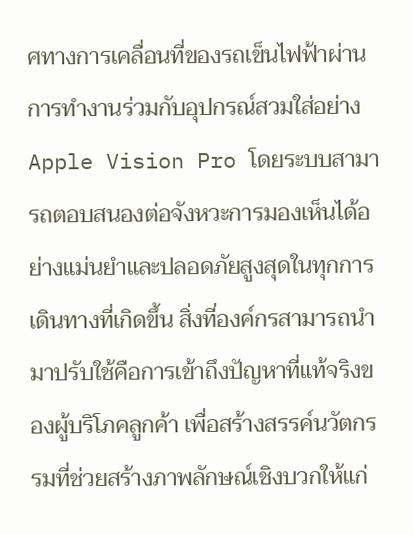ศทางการเคลื่อนที่ของรถเข็นไฟฟ้าผ่านการทำงานร่วมกับอุปกรณ์สวมใส่อย่าง Apple Vision Pro โดยระบบสามารถตอบสนองต่อจังหวะการมองเห็นได้อย่างแม่นยำและปลอดภัยสูงสุดในทุกการเดินทางที่เกิดขึ้น สิ่งที่องค์กรสามารถนำมาปรับใช้คือการเข้าถึงปัญหาที่แท้จริงของผู้บริโภคลูกค้า เพื่อสร้างสรรค์นวัตกรรมที่ช่วยสร้างภาพลักษณ์เชิงบวกให้แก่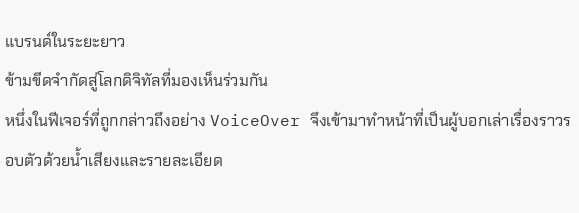แบรนด์ในระยะยาว
ข้ามขีดจำกัดสู่โลกดิจิทัลที่มองเห็นร่วมกัน
หนึ่งในฟีเจอร์ที่ถูกกล่าวถึงอย่าง VoiceOver จึงเข้ามาทำหน้าที่เป็นผู้บอกเล่าเรื่องราวรอบตัวด้วยน้ำเสียงและรายละเอียด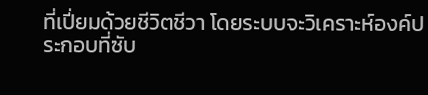ที่เปี่ยมด้วยชีวิตชีวา โดยระบบจะวิเคราะห์องค์ประกอบที่ซับ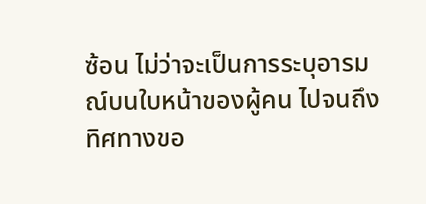ซ้อน ไม่ว่าจะเป็นการระบุอารมณ์บนใบหน้าของผู้คน ไปจนถึงทิศทางขอ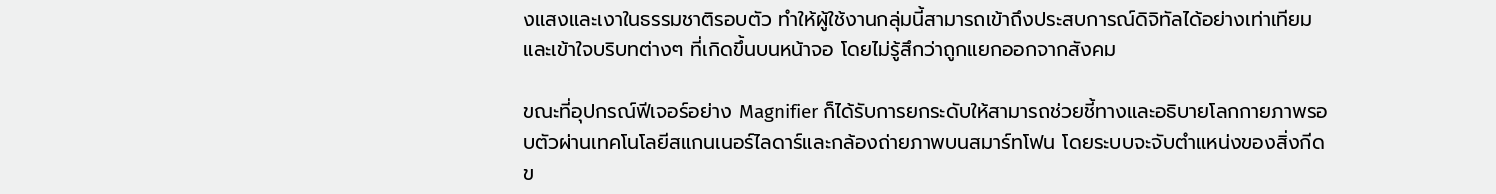งแสงและเงาในธรรมชาติรอบตัว ทำให้ผู้ใช้งานกลุ่มนี้สามารถเข้าถึงประสบการณ์ดิจิทัลได้อย่างเท่าเทียม และเข้าใจบริบทต่างๆ ที่เกิดขึ้นบนหน้าจอ โดยไม่รู้สึกว่าถูกแยกออกจากสังคม

ขณะที่อุปกรณ์ฟีเจอร์อย่าง Magnifier ก็ได้รับการยกระดับให้สามารถช่วยชี้ทางและอธิบายโลกกายภาพรอบตัวผ่านเทคโนโลยีสแกนเนอร์ไลดาร์และกล้องถ่ายภาพบนสมาร์ทโฟน โดยระบบจะจับตำแหน่งของสิ่งกีดข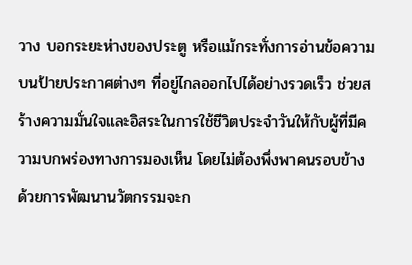วาง บอกระยะห่างของประตู หรือแม้กระทั่งการอ่านข้อความบนป้ายประกาศต่างๆ ที่อยู่ไกลออกไปได้อย่างรวดเร็ว ช่วยสร้างความมั่นใจและอิสระในการใช้ชีวิตประจำวันให้กับผู้ที่มีความบกพร่องทางการมองเห็น โดยไม่ต้องพึ่งพาคนรอบข้าง
ด้วยการพัฒนานวัตกรรมจะก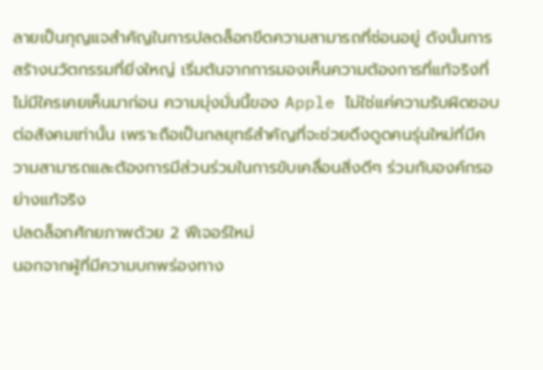ลายเป็นกุญแจสำคัญในการปลดล็อกขีดความสามารถที่ซ่อนอยู่ ดังนั้นการสร้างนวัตกรรมที่ยิ่งใหญ่ เริ่มต้นจากการมองเห็นความต้องการที่แท้จริงที่ไม่มีใครเคยเห็นมาก่อน ความมุ่งมั่นนี้ของ Apple ไม่ใช่แค่ความรับผิดชอบต่อสังคมเท่านั้น เพราะถือเป็นกลยุทธ์สำคัญที่จะช่วยดึงดูดคนรุ่นใหม่ที่มีความสามารถและต้องการมีส่วนร่วมในการขับเคลื่อนสิ่งดีๆ ร่วมกับองค์กรอย่างแท้จริง
ปลดล็อกศักยภาพด้วย 2 ฟีเจอร์ใหม่
นอกจากผู้ที่มีความบกพร่องทาง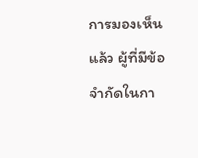การมองเห็นแล้ว ผู้ที่มีข้อจำกัดในกา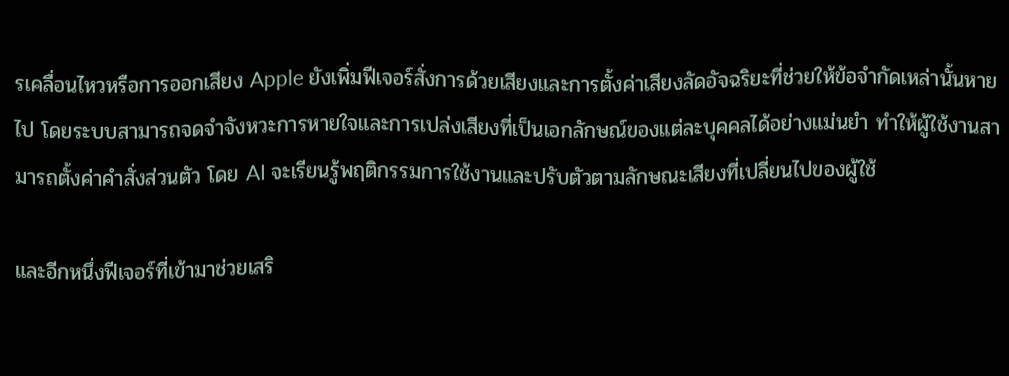รเคลื่อนไหวหรือการออกเสียง Apple ยังเพิ่มฟีเจอร์สั่งการด้วยเสียงและการตั้งค่าเสียงลัดอัจฉริยะที่ช่วยให้ข้อจำกัดเหล่านั้นหายไป โดยระบบสามารถจดจำจังหวะการหายใจและการเปล่งเสียงที่เป็นเอกลักษณ์ของแต่ละบุคคลได้อย่างแม่นยำ ทำให้ผู้ใช้งานสามารถตั้งค่าคำสั่งส่วนตัว โดย AI จะเรียนรู้พฤติกรรมการใช้งานและปรับตัวตามลักษณะเสียงที่เปลี่ยนไปของผู้ใช้

และอีกหนึ่งฟีเจอร์ที่เข้ามาช่วยเสริ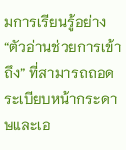มการเรียนรู้อย่าง “ตัวอ่านช่วยการเข้าถึง” ที่สามารถถอดระเบียบหน้ากระดาษและเอ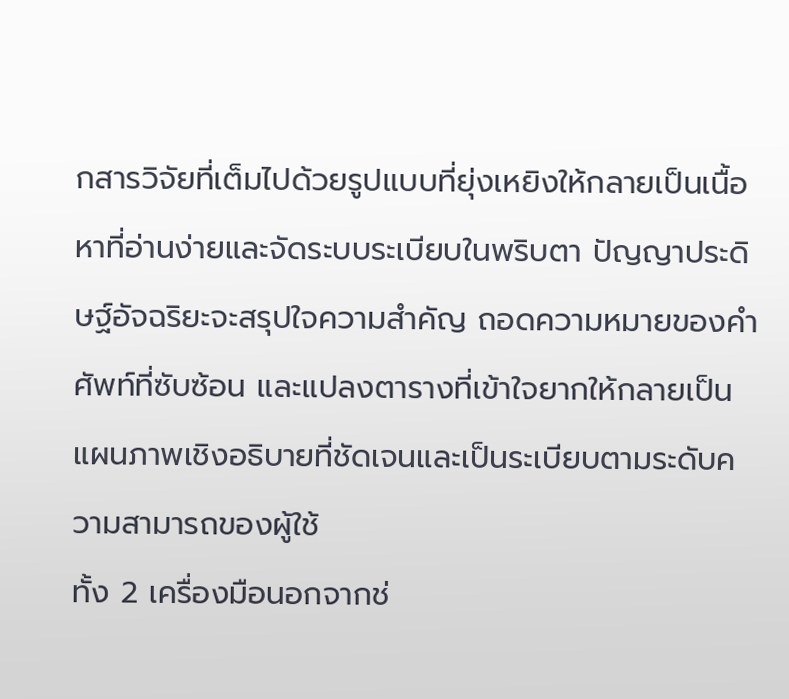กสารวิจัยที่เต็มไปด้วยรูปแบบที่ยุ่งเหยิงให้กลายเป็นเนื้อหาที่อ่านง่ายและจัดระบบระเบียบในพริบตา ปัญญาประดิษฐ์อัจฉริยะจะสรุปใจความสำคัญ ถอดความหมายของคำศัพท์ที่ซับซ้อน และแปลงตารางที่เข้าใจยากให้กลายเป็นแผนภาพเชิงอธิบายที่ชัดเจนและเป็นระเบียบตามระดับความสามารถของผู้ใช้
ทั้ง 2 เครื่องมือนอกจากช่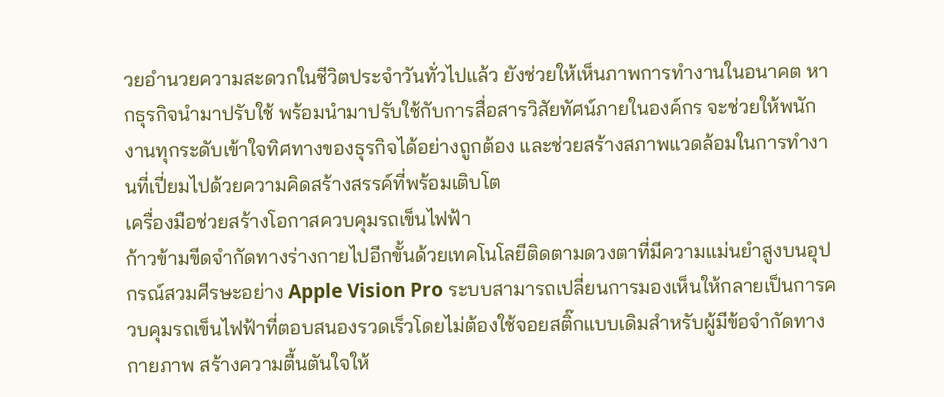วยอำนวยความสะดวกในชีวิตประจำวันทั่วไปแล้ว ยังช่วยให้เห็นภาพการทำงานในอนาคต หากธุรกิจนำมาปรับใช้ พร้อมนำมาปรับใช้กับการสื่อสารวิสัยทัศน์ภายในองค์กร จะช่วยให้พนักงานทุกระดับเข้าใจทิศทางของธุรกิจได้อย่างถูกต้อง และช่วยสร้างสภาพแวดล้อมในการทำงานที่เปี่ยมไปด้วยความคิดสร้างสรรค์ที่พร้อมเติบโต
เครื่องมือช่วยสร้างโอกาสควบคุมรถเข็นไฟฟ้า
ก้าวข้ามขีดจำกัดทางร่างกายไปอีกขั้นด้วยเทคโนโลยีติดตามดวงตาที่มีความแม่นยำสูงบนอุปกรณ์สวมศีรษะอย่าง Apple Vision Pro ระบบสามารถเปลี่ยนการมองเห็นให้กลายเป็นการควบคุมรถเข็นไฟฟ้าที่ตอบสนองรวดเร็วโดยไม่ต้องใช้จอยสติ๊กแบบเดิมสำหรับผู้มีข้อจำกัดทางกายภาพ สร้างความตื้นตันใจให้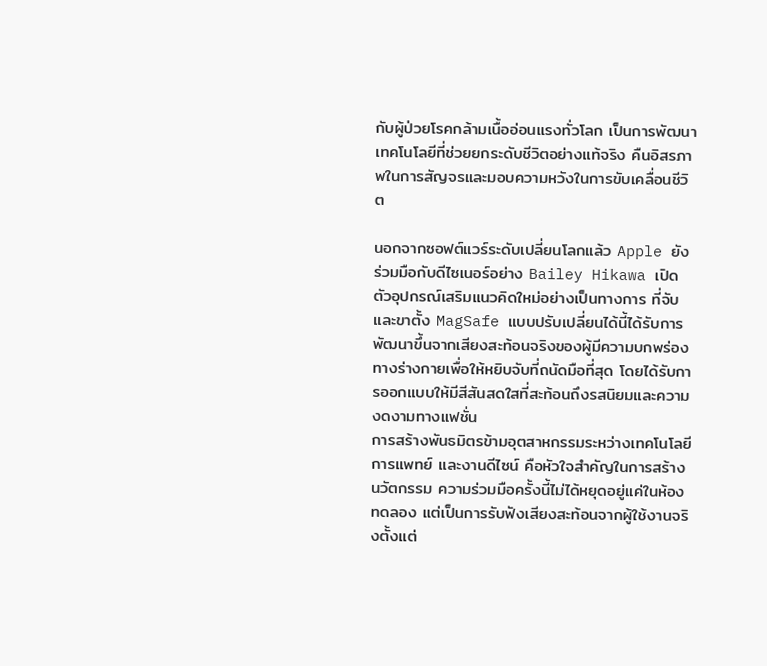กับผู้ป่วยโรคกล้ามเนื้ออ่อนแรงทั่วโลก เป็นการพัฒนาเทคโนโลยีที่ช่วยยกระดับชีวิตอย่างแท้จริง คืนอิสรภาพในการสัญจรและมอบความหวังในการขับเคลื่อนชีวิต

นอกจากซอฟต์แวร์ระดับเปลี่ยนโลกแล้ว Apple ยังร่วมมือกับดีไซเนอร์อย่าง Bailey Hikawa เปิดตัวอุปกรณ์เสริมแนวคิดใหม่อย่างเป็นทางการ ที่จับและขาตั้ง MagSafe แบบปรับเปลี่ยนได้นี้ได้รับการพัฒนาขึ้นจากเสียงสะท้อนจริงของผู้มีความบกพร่องทางร่างกายเพื่อให้หยิบจับที่ถนัดมือที่สุด โดยได้รับการออกแบบให้มีสีสันสดใสที่สะท้อนถึงรสนิยมและความงดงามทางแฟชั่น
การสร้างพันธมิตรข้ามอุตสาหกรรมระหว่างเทคโนโลยี การแพทย์ และงานดีไซน์ คือหัวใจสำคัญในการสร้างนวัตกรรม ความร่วมมือครั้งนี้ไม่ได้หยุดอยู่แค่ในห้องทดลอง แต่เป็นการรับฟังเสียงสะท้อนจากผู้ใช้งานจริงตั้งแต่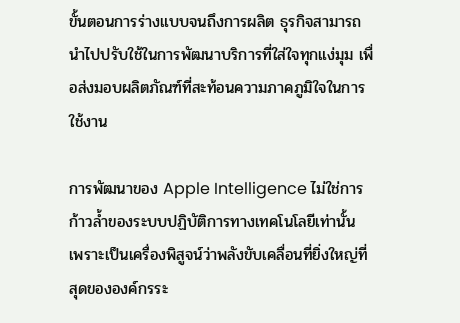ขั้นตอนการร่างแบบจนถึงการผลิต ธุรกิจสามารถนำไปปรับใช้ในการพัฒนาบริการที่ใส่ใจทุกแง่มุม เพื่อส่งมอบผลิตภัณฑ์ที่สะท้อนความภาคภูมิใจในการใช้งาน

การพัฒนาของ Apple Intelligence ไม่ใช่การก้าวล้ำของระบบปฏิบัติการทางเทคโนโลยีเท่านั้น เพราะเป็นเครื่องพิสูจน์ว่าพลังขับเคลื่อนที่ยิ่งใหญ่ที่สุดขององค์กรระ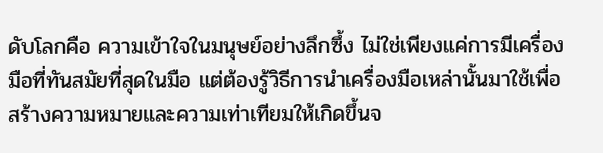ดับโลกคือ ความเข้าใจในมนุษย์อย่างลึกซึ้ง ไม่ใช่เพียงแค่การมีเครื่องมือที่ทันสมัยที่สุดในมือ แต่ต้องรู้วิธีการนำเครื่องมือเหล่านั้นมาใช้เพื่อสร้างความหมายและความเท่าเทียมให้เกิดขึ้นจ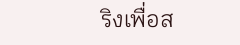ริงเพื่อส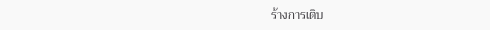ร้างการเติบ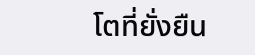โตที่ยั่งยืน